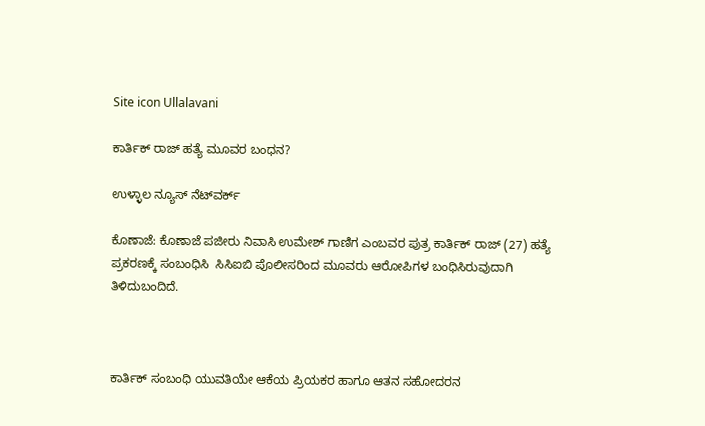Site icon Ullalavani

ಕಾರ್ತಿಕ್ ರಾಜ್ ಹತ್ಯೆ ಮೂವರ ಬಂಧನ?

ಉಳ್ಳಾಲ ನ್ಯೂಸ್ ನೆಟ್‍ವರ್ಕ್

ಕೊಣಾಜೆ: ಕೊಣಾಜೆ ಪಜೀರು ನಿವಾಸಿ ಉಮೇಶ್ ಗಾಣಿಗ ಎಂಬವರ ಪುತ್ರ ಕಾರ್ತಿಕ್ ರಾಜ್ (27) ಹತ್ಯೆ ಪ್ರಕರಣಕ್ಕೆ ಸಂಬಂಧಿಸಿ  ಸಿಸಿಐಬಿ ಪೊಲೀಸರಿಂದ ಮೂವರು ಆರೋಪಿಗಳ ಬಂಧಿಸಿರುವುದಾಗಿ ತಿಳಿದುಬಂದಿದೆ.



ಕಾರ್ತಿಕ್ ಸಂಬಂಧಿ ಯುವತಿಯೇ ಆಕೆಯ ಪ್ರಿಯಕರ ಹಾಗೂ ಆತನ ಸಹೋದರನ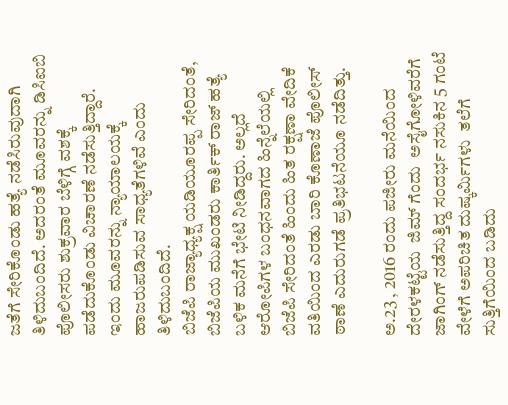ಜತೆಗೆ ಸೇರಿಕೊಂಡು ಹತ್ಯೆ ನಡೆಸಿರುವುದಾಗಿ ತಿಳಿದುಬಂದಿದೆ. ಅದರಂತೆ ಮೂವರನ್ನು ಡಿಸಿಐಬಿ ಪೊಲೀಸರು ಶುಕ್ರವಾರ ಬೆಳಿಗ್ಗೆ ವಶಕ್ಕೆ ಪಡೆದುಕೊಂಡು ವಿಚಾರಣೆ ನಡೆಸುತ್ತಿದ್ದಾರೆ. ಇಂದು ಮೂವರನ್ನು ನ್ಯಾಯಾಲಯಕ್ಕೆ ಹಾಜರುಪಡಿಸುವ ಸಾಧ್ಯತೆಗಳಿವೆ ಎಂದು ತಿಳಿದುಬಂದಿದೆ.
ಬಿಜೆಪಿ ರಾಜ್ಯಾಧ್ಯಕ್ಷ ಯಡಿಯೂರಪ್ಪ ಸೇರಿದಂತೆ, ಬಿಜೆಪಿಯ ಮುಖಂಡರು ಕಾರ್ತಿಕ್ ರಾಜ್ ಹತ್ಯೆ ಬಳಿಕ ಮನೆಗೆ ಭೇಟಿ ನೀಡಿದ್ದರು. ಅಲ್ಲದೆ ಆರೋಪಿಗಳ ಬಂಧನವಾಗದ ಹಿನ್ನೆಲೆಯಲ್ಲಿ ಬಿಜೆಪಿ ಸೇರಿದಂತೆ ಹಿಂದು ಹಿತ ರಕ್ಷಣಾ ವೇದಿಕೆ ವತಿಯಿಂದ ಎರಡು ಬಾರಿ ಕೊಣಾಜೆ ಪೊಲೀಸ್ ಠಾಣೆ ಎದುರುಗಡೆ ಪ್ರತಿಭಟನೆಯೂ ನಡೆದಿತ್ತು.

ಅ.23 , 2016 ರಂದು ಪಜೀರು ಮನೆಯಿಂದ  ದೇರಳಕಟ್ಟೆಯ  ಜಿಮ್ ಗೆಂದು  ಅಸೈಗೋಳಿವರೆಗೆ  ಜಾಗಿಂಗ್ ನಡೆಸುತ್ತಿದ್ದ ಸಂದರ್ಭ ನಸುಕಿನ 5 ಗಂಟೆ ವೇಳೆಗೆ ಅಪರಿಚಿತ ದುಷ್ಕರ್ಮಿಗಳು  ತಲೆಗೆ ಸುತ್ತಿಗೆಯಿಂದ ಬಡಿದು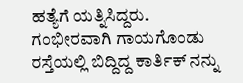ಹತ್ಯೆಗೆ ಯತ್ನಿಸಿದ್ದರು. ಗಂಭೀರವಾಗಿ ಗಾಯಗೊಂಡು ರಸ್ತೆಯಲ್ಲಿ ಬಿದ್ದಿದ್ದ ಕಾರ್ತಿಕ್ ನನ್ನು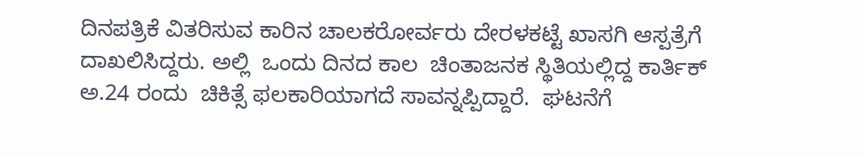ದಿನಪತ್ರಿಕೆ ವಿತರಿಸುವ ಕಾರಿನ ಚಾಲಕರೋರ್ವರು ದೇರಳಕಟ್ಟೆ ಖಾಸಗಿ ಆಸ್ಪತ್ರೆಗೆ ದಾಖಲಿಸಿದ್ದರು. ಅಲ್ಲಿ  ಒಂದು ದಿನದ ಕಾಲ  ಚಿಂತಾಜನಕ ಸ್ಥಿತಿಯಲ್ಲಿದ್ದ ಕಾರ್ತಿಕ್  ಅ.24 ರಂದು  ಚಿಕಿತ್ಸೆ ಫಲಕಾರಿಯಾಗದೆ ಸಾವನ್ನಪ್ಪಿದ್ದಾರೆ.  ಘಟನೆಗೆ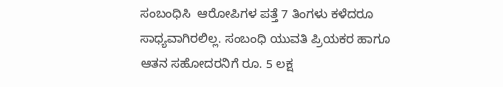ಸಂಬಂಧಿಸಿ  ಆರೋಪಿಗಳ ಪತ್ತೆ 7 ತಿಂಗಳು ಕಳೆದರೂ ಸಾಧ್ಯವಾಗಿರಲಿಲ್ಲ. ಸಂಬಂಧಿ ಯುವತಿ ಪ್ರಿಯಕರ ಹಾಗೂ ಆತನ ಸಹೋದರನಿಗೆ ರೂ. 5 ಲಕ್ಷ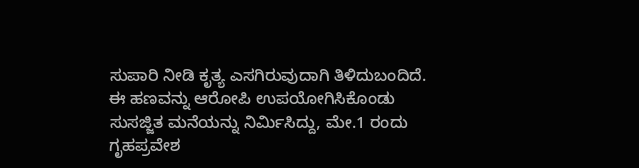ಸುಪಾರಿ ನೀಡಿ ಕೃತ್ಯ ಎಸಗಿರುವುದಾಗಿ ತಿಳಿದುಬಂದಿದೆ. ಈ ಹಣವನ್ನು ಆರೋಪಿ ಉಪಯೋಗಿಸಿಕೊಂಡು ಸುಸಜ್ಜಿತ ಮನೆಯನ್ನು ನಿರ್ಮಿಸಿದ್ದು, ಮೇ.1 ರಂದು ಗೃಹಪ್ರವೇಶ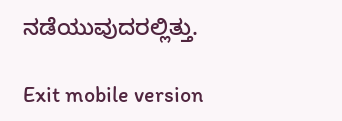ನಡೆಯುವುದರಲ್ಲಿತ್ತು.

Exit mobile version